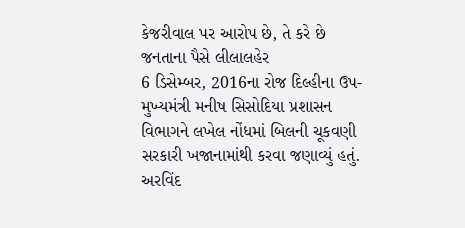કેજરીવાલ પર આરોપ છે, તે કરે છે જનતાના પૈસે લીલાલહેર
6 ડિસેમ્બર, 2016ના રોજ દિલ્હીના ઉપ-મુખ્યમંત્રી મનીષ સિસોદિયા પ્રશાસન વિભાગને લખેલ નોંધમાં બિલની ચૂકવણી સરકારી ખજાનામાંથી કરવા જણાવ્યું હતું.
અરવિંદ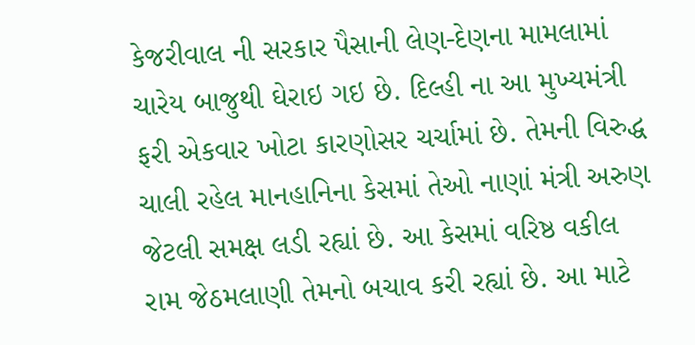કેજરીવાલ ની સરકાર પૈસાની લેણ-દેણના મામલામાં ચારેય બાજુથી ઘેરાઇ ગઇ છે. દિલ્હી ના આ મુખ્યમંત્રી ફરી એકવાર ખોટા કારણોસર ચર્ચામાં છે. તેમની વિરુદ્ધ ચાલી રહેલ માનહાનિના કેસમાં તેઓ નાણાં મંત્રી અરુણ જેટલી સમક્ષ લડી રહ્યાં છે. આ કેસમાં વરિષ્ઠ વકીલ રામ જેઠમલાણી તેમનો બચાવ કરી રહ્યાં છે. આ માટે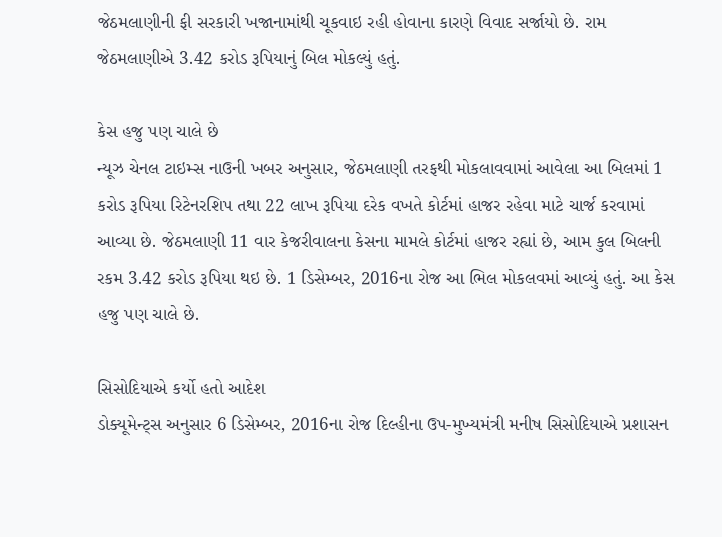જેઠમલાણીની ફી સરકારી ખજાનામાંથી ચૂકવાઇ રહી હોવાના કારણે વિવાદ સર્જાયો છે. રામ જેઠમલાણીએ 3.42 કરોડ રૂપિયાનું બિલ મોકલ્યું હતું.

કેસ હજુ પણ ચાલે છે
ન્યૂઝ ચેનલ ટાઇમ્સ નાઉની ખબર અનુસાર, જેઠમલાણી તરફથી મોકલાવવામાં આવેલા આ બિલમાં 1 કરોડ રૂપિયા રિટેનરશિપ તથા 22 લાખ રૂપિયા દરેક વખતે કોર્ટમાં હાજર રહેવા માટે ચાર્જ કરવામાં આવ્યા છે. જેઠમલાણી 11 વાર કેજરીવાલના કેસના મામલે કોર્ટમાં હાજર રહ્યાં છે, આમ કુલ બિલની રકમ 3.42 કરોડ રૂપિયા થઇ છે. 1 ડિસેમ્બર, 2016ના રોજ આ ભિલ મોકલવમાં આવ્યું હતું. આ કેસ હજુ પણ ચાલે છે.

સિસોદિયાએ કર્યો હતો આદેશ
ડોક્યૂમેન્ટ્સ અનુસાર 6 ડિસેમ્બર, 2016ના રોજ દિલ્હીના ઉપ-મુખ્યમંત્રી મનીષ સિસોદિયાએ પ્રશાસન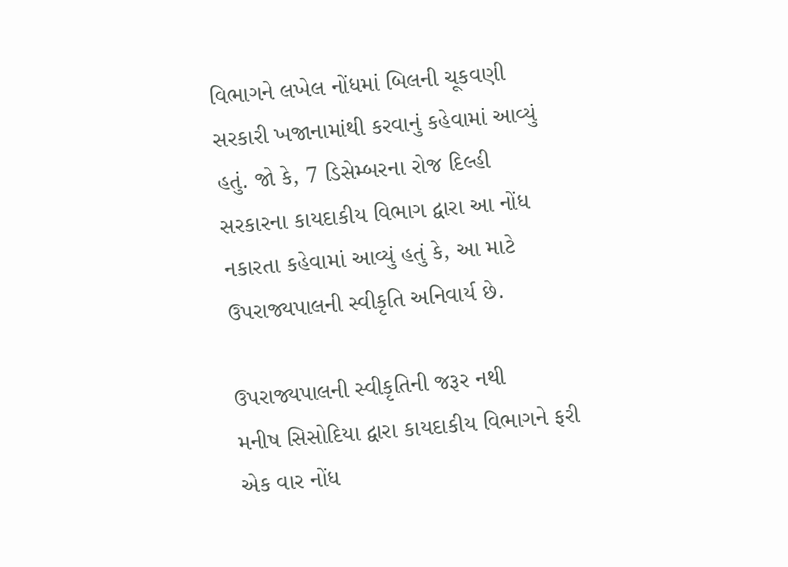વિભાગને લખેલ નોંધમાં બિલની ચૂકવણી સરકારી ખજાનામાંથી કરવાનું કહેવામાં આવ્યું હતું. જો કે, 7 ડિસેમ્બરના રોજ દિલ્હી સરકારના કાયદાકીય વિભાગ દ્વારા આ નોંધ નકારતા કહેવામાં આવ્યું હતું કે, આ માટે ઉપરાજ્યપાલની સ્વીકૃતિ અનિવાર્ય છે.

ઉપરાજ્યપાલની સ્વીકૃતિની જરૂર નથી
મનીષ સિસોદિયા દ્વારા કાયદાકીય વિભાગને ફરી એક વાર નોંધ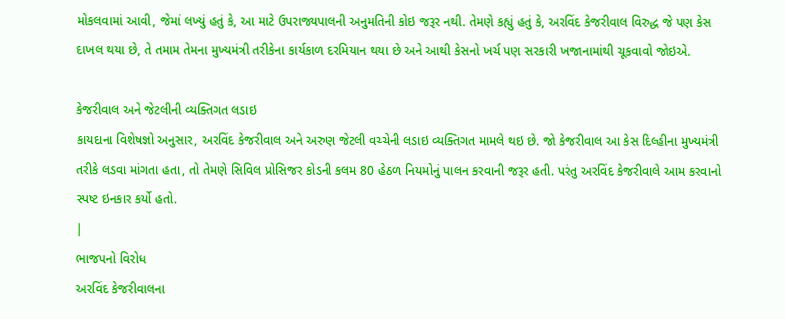મોકલવામાં આવી, જેમાં લખ્યું હતું કે, આ માટે ઉપરાજ્યપાલની અનુમતિની કોઇ જરૂર નથી. તેમણે કહ્યું હતું કે, અરવિંદ કેજરીવાલ વિરુદ્ધ જે પણ કેસ દાખલ થયા છે, તે તમામ તેમના મુખ્યમંત્રી તરીકેના કાર્યકાળ દરમિયાન થયા છે અને આથી કેસનો ખર્ચ પણ સરકારી ખજાનામાંથી ચૂકવાવો જોઇએ.

કેજરીવાલ અને જેટલીની વ્યક્તિગત લડાઇ
કાયદાના વિશેષજ્ઞો અનુસાર, અરવિંદ કેજરીવાલ અને અરુણ જેટલી વચ્ચેની લડાઇ વ્યક્તિગત મામલે થઇ છે. જો કેજરીવાલ આ કેસ દિલ્હીના મુખ્યમંત્રી તરીકે લડવા માંગતા હતા, તો તેમણે સિવિલ પ્રોસિજર કોડની કલમ 80 હેઠળ નિયમોનું પાલન કરવાની જરૂર હતી. પરંતુ અરવિંદ કેજરીવાલે આમ કરવાનો સ્પષ્ટ ઇનકાર કર્યો હતો.
|
ભાજપનો વિરોધ
અરવિંદ કેજરીવાલના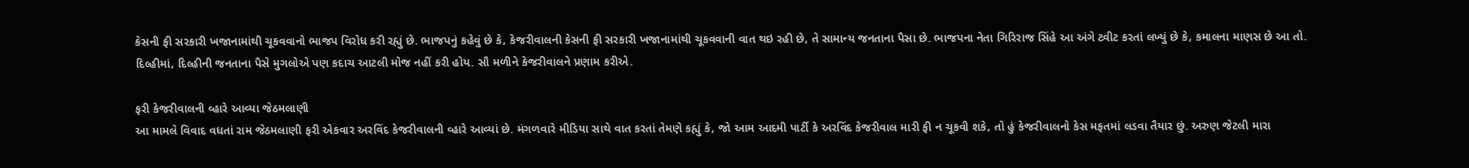કેસની ફી સરકારી ખજાનામાંથી ચૂકવવાનો ભાજપ વિરોધ કરી રહ્યું છે. ભાજપનું કહેવું છે કે, કેજરીવાલની કેસની ફી સરકારી ખજાનામાંથી ચૂકવવાની વાત થઇ રહી છે, તે સામાન્ય જનતાના પૈસા છે. ભાજપના નેતા ગિરિરાજ સિંહે આ અંગે ટ્વીટ કરતાં લખ્યું છે કે, કમાલના માણસ છે આ તો. દિલ્હીમાં, દિલ્હીની જનતાના પૈસે મુગલોએ પણ કદાચ આટલી મોજ નહીં કરી હોય. સૌ મળીને કેજરીવાલને પ્રણામ કરીએ.

ફરી કેજરીવાલની વ્હારે આવ્યા જેઠમલાણી
આ મામલે વિવાદ વધતાં રામ જેઠમલાણી ફરી એકવાર અરવિંદ કેજરીવાલની વ્હારે આવ્યાં છે. મંગળવારે મીડિયા સાથે વાત કરતાં તેમણે કહ્યું કે, જો આમ આદમી પાર્ટી કે અરવિંદ કેજરીવાલ મારી ફી ન ચૂકવી શકે, તો હું કેજરીવાલનો કેસ મફતમાં લડવા તૈયાર છું. અરુણ જેટલી મારા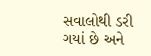સવાલોથી ડરી ગયાં છે અને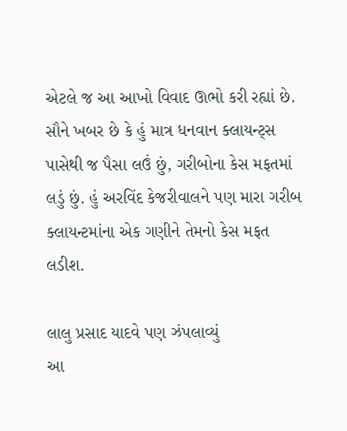એટલે જ આ આખો વિવાદ ઊભો કરી રહ્યાં છે. સૌને ખબર છે કે હું માત્ર ધનવાન ક્લાયન્ટ્સ પાસેથી જ પૈસા લઉં છું, ગરીબોના કેસ મફતમાં લડું છું. હું અરવિંદ કેજરીવાલને પણ મારા ગરીબ ક્લાયન્ટમાંના એક ગણીને તેમનો કેસ મફત લડીશ.

લાલુ પ્રસાદ યાદવે પણ ઝંપલાવ્યું
આ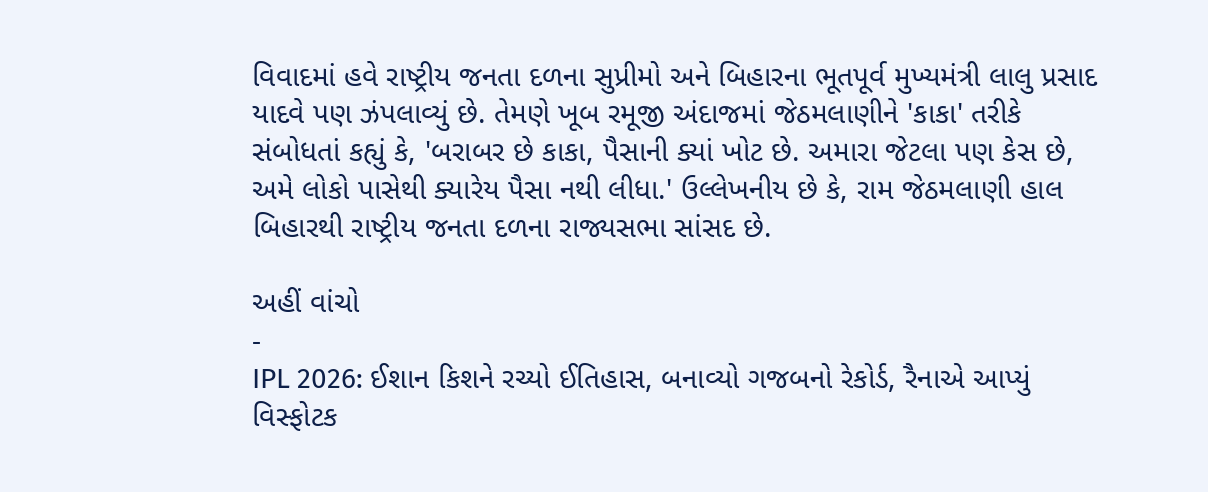વિવાદમાં હવે રાષ્ટ્રીય જનતા દળના સુપ્રીમો અને બિહારના ભૂતપૂર્વ મુખ્યમંત્રી લાલુ પ્રસાદ યાદવે પણ ઝંપલાવ્યું છે. તેમણે ખૂબ રમૂજી અંદાજમાં જેઠમલાણીને 'કાકા' તરીકે સંબોધતાં કહ્યું કે, 'બરાબર છે કાકા, પૈસાની ક્યાં ખોટ છે. અમારા જેટલા પણ કેસ છે, અમે લોકો પાસેથી ક્યારેય પૈસા નથી લીધા.' ઉલ્લેખનીય છે કે, રામ જેઠમલાણી હાલ બિહારથી રાષ્ટ્રીય જનતા દળના રાજ્યસભા સાંસદ છે.

અહીં વાંચો
-
IPL 2026: ઈશાન કિશને રચ્યો ઈતિહાસ, બનાવ્યો ગજબનો રેકોર્ડ, રૈનાએ આપ્યું વિસ્ફોટક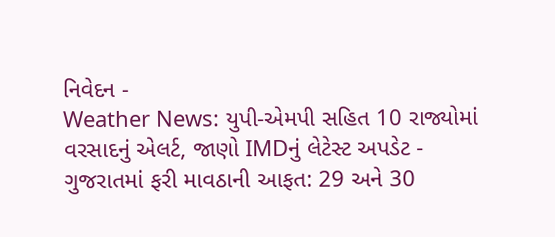નિવેદન -
Weather News: યુપી-એમપી સહિત 10 રાજ્યોમાં વરસાદનું એલર્ટ, જાણો IMDનું લેટેસ્ટ અપડેટ -
ગુજરાતમાં ફરી માવઠાની આફત: 29 અને 30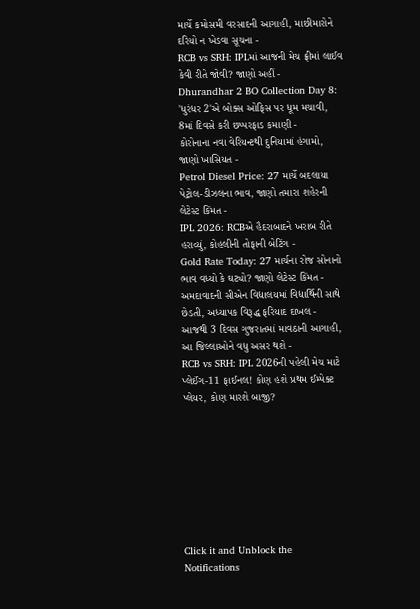માર્ચે કમોસમી વરસાદની આગાહી, માછીમારોને દરિયો ન ખેડવા સૂચના -
RCB vs SRH: IPLમાં આજની મેચ ફ્રીમાં લાઈવ કેવી રીતે જોવી? જાણો અહીં -
Dhurandhar 2 BO Collection Day 8: 'ધુરંધર 2'એ બોક્સ ઓફિસ પર ધૂમ મચાવી, 8માં દિવસે કરી છપ્પરફાડ કમાણી -
કોરોનાના નવા વેરિયન્ટથી દુનિયામાં હંગામો, જાણો ખાસિયત -
Petrol Diesel Price: 27 માર્ચે બદલાયા પેટ્રોલ-ડીઝલના ભાવ, જાણો તમારા શહેરની લેટેસ્ટ કિંમત -
IPL 2026: RCBએ હૈદરાબાદને ખરાબ રીતે હરાવ્યું, કોહલીની તોફાની બેટિંગ -
Gold Rate Today: 27 માર્ચના રોજ સોનાનો ભાવ વધ્યો કે ઘટ્યો? જાણો લેટેસ્ટ કિંમત -
અમદાવાદની સીએન વિદ્યાલયમાં વિદ્યાર્થિની સાથે છેડતી, અધ્યાપક વિરૂદ્ધ ફરિયાદ દાખલ -
આજથી 3 દિવસ ગુજરાતમાં માવઠાની આગાહી, આ જિલ્લાઓને વધુ અસર થશે -
RCB vs SRH: IPL 2026ની પહેલી મેચ માટે પ્લેઈંગ-11 ફાઈનલ! કોણ હશે પ્રથમ ઈમ્પેક્ટ પ્લેયર, કોણ મારશે બાજી?








Click it and Unblock the Notifications